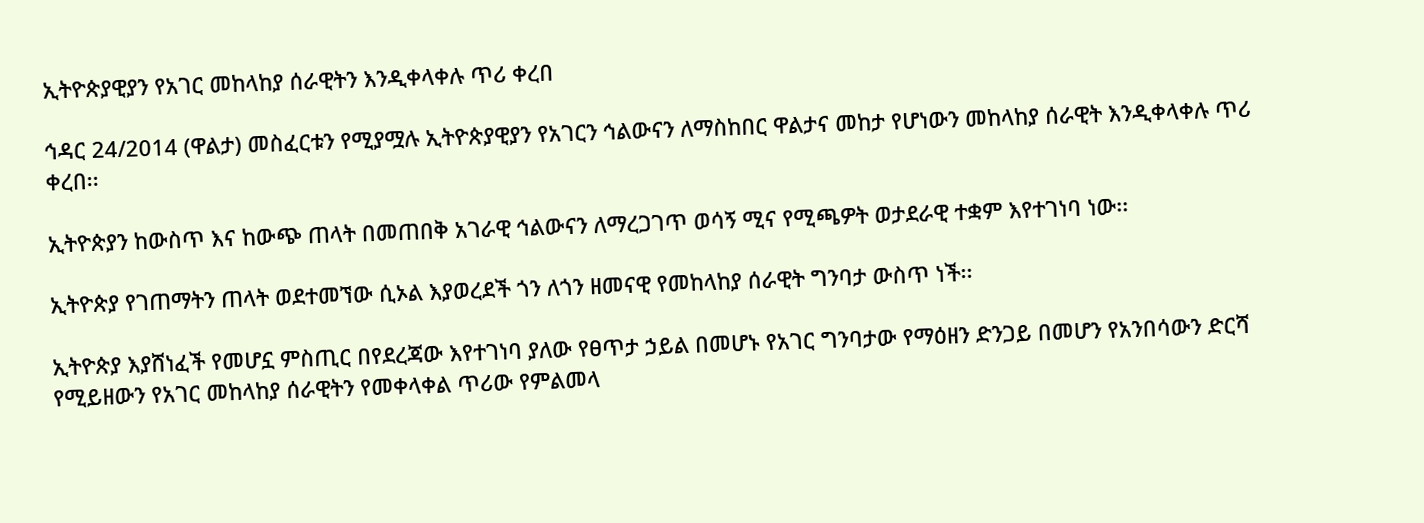ኢትዮጵያዊያን የአገር መከላከያ ሰራዊትን እንዲቀላቀሉ ጥሪ ቀረበ

ኅዳር 24/2014 (ዋልታ) መስፈርቱን የሚያሟሉ ኢትዮጵያዊያን የአገርን ኅልውናን ለማስከበር ዋልታና መከታ የሆነውን መከላከያ ሰራዊት እንዲቀላቀሉ ጥሪ ቀረበ፡፡

ኢትዮጵያን ከውስጥ እና ከውጭ ጠላት በመጠበቅ አገራዊ ኅልውናን ለማረጋገጥ ወሳኝ ሚና የሚጫዎት ወታደራዊ ተቋም እየተገነባ ነው፡፡

ኢትዮጵያ የገጠማትን ጠላት ወደተመኘው ሲኦል እያወረደች ጎን ለጎን ዘመናዊ የመከላከያ ሰራዊት ግንባታ ውስጥ ነች፡፡

ኢትዮጵያ እያሸነፈች የመሆኗ ምስጢር በየደረጃው እየተገነባ ያለው የፀጥታ ኃይል በመሆኑ የአገር ግንባታው የማዕዘን ድንጋይ በመሆን የአንበሳውን ድርሻ የሚይዘውን የአገር መከላከያ ሰራዊትን የመቀላቀል ጥሪው የምልመላ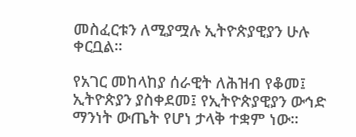መስፈርቱን ለሚያሟሉ ኢትዮጵያዊያን ሁሉ ቀርቧል፡፡

የአገር መከላከያ ሰራዊት ለሕዝብ የቆመ፤ ኢትዮጵያን ያስቀደመ፤ የኢትዮጵያዊያን ውኅድ ማንነት ውጤት የሆነ ታላቅ ተቋም ነው፡፡